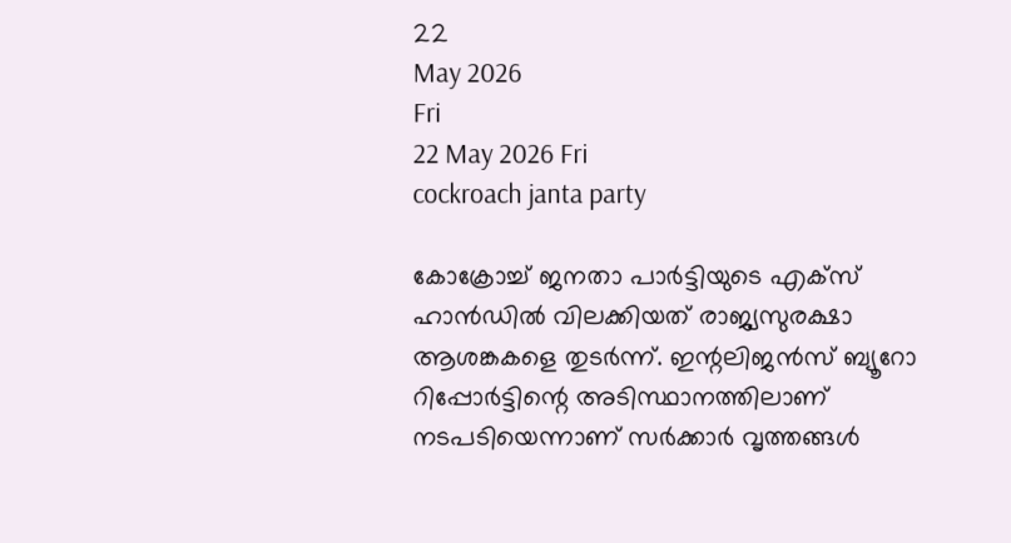22
May 2026
Fri
22 May 2026 Fri
cockroach janta party

കോക്രോച്ച് ജനതാ പാര്‍ട്ടിയുടെ എക്‌സ് ഹാന്‍ഡില്‍ വിലക്കിയത് രാജ്യസുരക്ഷാ ആശങ്കകളെ തുടര്‍ന്ന്. ഇന്റലിജന്‍സ് ബ്യൂറോ റിപ്പോര്‍ട്ടിന്റെ അടിസ്ഥാനത്തിലാണ് നടപടിയെന്നാണ് സര്‍ക്കാര്‍ വൃത്തങ്ങള്‍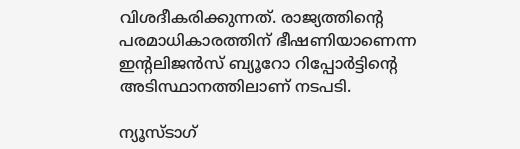വിശദീകരിക്കുന്നത്. രാജ്യത്തിന്റെ പരമാധികാരത്തിന് ഭീഷണിയാണെന്ന ഇന്റലിജന്‍സ് ബ്യൂറോ റിപ്പോര്‍ട്ടിന്റെ അടിസ്ഥാനത്തിലാണ് നടപടി.

ന്യൂസ്ടാഗ്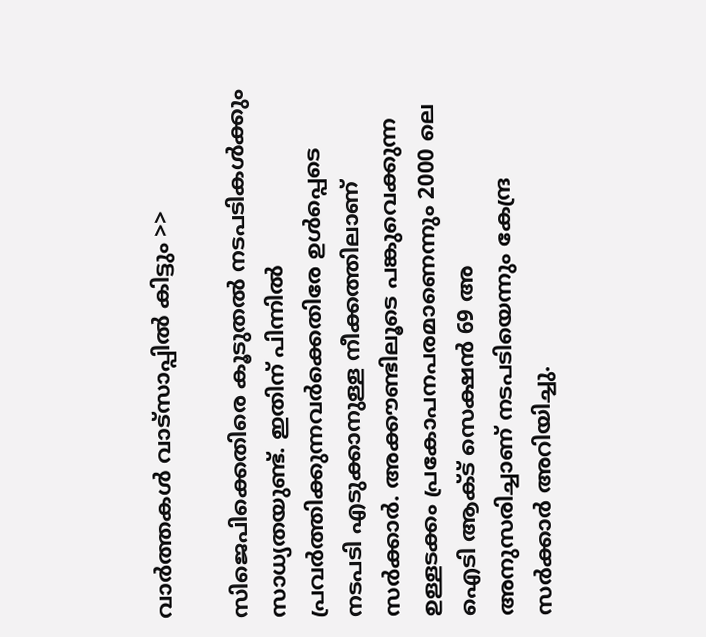വാര്‍ത്തകള്‍ വാട്‌സാപ്പില്‍ കിട്ടും >>

സിജെപിക്കെതിരെ കൂടുതല്‍ നടപടികള്‍ക്കും സാധ്യതയുണ്ട്. ഇതിന് പിന്നില്‍ പ്രവര്‍ത്തിക്കുന്നവര്‍ക്കെതിരേ ഉള്‍പ്പെടെ നടപടി എടുക്കാനുള്ള നീക്കത്തിലാണ് സര്‍ക്കാര്‍. അക്കൗണ്ടിലൂടെ പങ്കുവെക്കുന്ന ഉള്ളടക്കം പ്രകോപനപരമാണെന്നും 2000 ലെ ഐടി ആക്ട് സെക്ഷന്‍ 69 അ അനുസരിച്ചാണ് നടപടിയെന്നും കേന്ദ്ര സര്‍ക്കാര്‍ അറിയിച്ചു.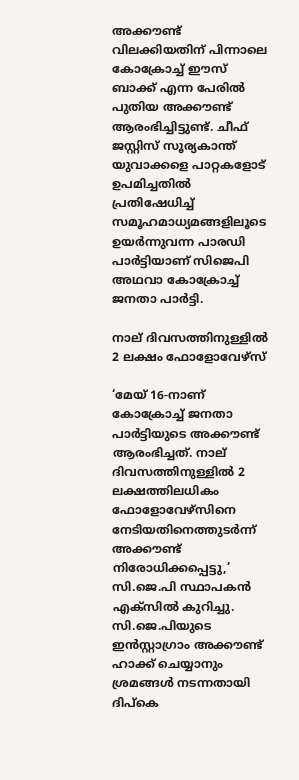അക്കൗണ്ട് വിലക്കിയതിന് പിന്നാലെ കോക്രോച്ച് ഈസ് ബാക്ക് എന്ന പേരില്‍ പുതിയ അക്കൗണ്ട് ആരംഭിച്ചിട്ടുണ്ട്. ചീഫ് ജസ്റ്റിസ് സൂര്യകാന്ത് യുവാക്കളെ പാറ്റകളോട് ഉപമിച്ചതില്‍ പ്രതിഷേധിച്ച് സമൂഹമാധ്യമങ്ങളിലൂടെ ഉയര്‍ന്നുവന്ന പാരഡി പാര്‍ട്ടിയാണ് സിജെപി അഥവാ കോക്രോച്ച് ജനതാ പാര്‍ട്ടി.

നാല് ദിവസത്തിനുള്ളില്‍ 2 ലക്ഷം ഫോളോവേഴ്‌സ്

‘മേയ് 16-നാണ് കോക്രോച്ച് ജനതാ പാര്‍ട്ടിയുടെ അക്കൗണ്ട് ആരംഭിച്ചത്. നാല് ദിവസത്തിനുള്ളില്‍ 2 ലക്ഷത്തിലധികം ഫോളോവേഴ്‌സിനെ നേടിയതിനെത്തുടര്‍ന്ന് അക്കൗണ്ട് നിരോധിക്കപ്പെട്ടു,’ സി.ജെ.പി സ്ഥാപകന്‍ എക്‌സില്‍ കുറിച്ചു. സി.ജെ.പിയുടെ ഇന്‍സ്റ്റാഗ്രാം അക്കൗണ്ട് ഹാക്ക് ചെയ്യാനും ശ്രമങ്ങള്‍ നടന്നതായി ദിപ്‌കെ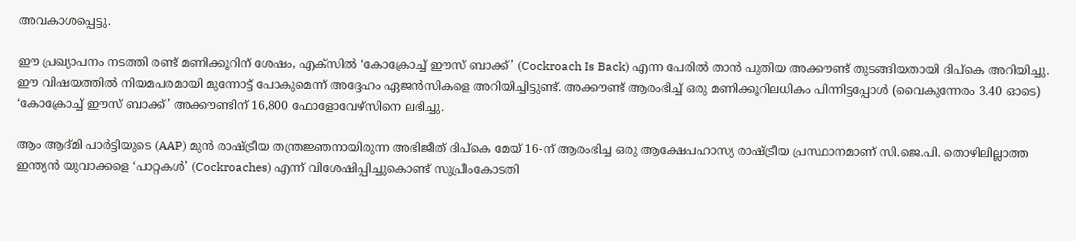അവകാശപ്പെട്ടു.

ഈ പ്രഖ്യാപനം നടത്തി രണ്ട് മണിക്കൂറിന് ശേഷം, എക്‌സില്‍ ‘കോക്രോച്ച് ഈസ് ബാക്ക്’ (Cockroach Is Back) എന്ന പേരില്‍ താന്‍ പുതിയ അക്കൗണ്ട് തുടങ്ങിയതായി ദിപ്‌കെ അറിയിച്ചു. ഈ വിഷയത്തില്‍ നിയമപരമായി മുന്നോട്ട് പോകുമെന്ന് അദ്ദേഹം ഏജന്‍സികളെ അറിയിച്ചിട്ടുണ്ട്. അക്കൗണ്ട് ആരംഭിച്ച് ഒരു മണിക്കൂറിലധികം പിന്നിട്ടപ്പോള്‍ (വൈകുന്നേരം 3.40 ഓടെ) ‘കോക്രോച്ച് ഈസ് ബാക്ക്’ അക്കൗണ്ടിന് 16,800 ഫോളോവേഴ്‌സിനെ ലഭിച്ചു.

ആം ആദ്മി പാര്‍ട്ടിയുടെ (AAP) മുന്‍ രാഷ്ട്രീയ തന്ത്രജ്ഞനായിരുന്ന അഭിജീത് ദിപ്‌കെ മേയ് 16-ന് ആരംഭിച്ച ഒരു ആക്ഷേപഹാസ്യ രാഷ്ട്രീയ പ്രസ്ഥാനമാണ് സി.ജെ.പി. തൊഴിലില്ലാത്ത ഇന്ത്യന്‍ യുവാക്കളെ ‘പാറ്റകള്‍’ (Cockroaches) എന്ന് വിശേഷിപ്പിച്ചുകൊണ്ട് സുപ്രീംകോടതി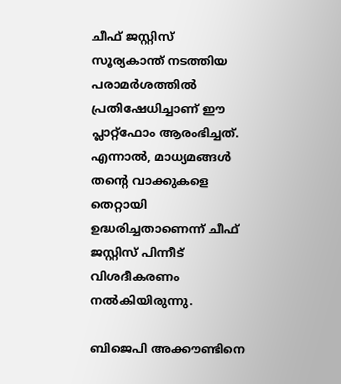ചീഫ് ജസ്റ്റിസ് സൂര്യകാന്ത് നടത്തിയ പരാമര്‍ശത്തില്‍ പ്രതിഷേധിച്ചാണ് ഈ പ്ലാറ്റ്ഫോം ആരംഭിച്ചത്. എന്നാല്‍, മാധ്യമങ്ങള്‍ തന്റെ വാക്കുകളെ തെറ്റായി ഉദ്ധരിച്ചതാണെന്ന് ചീഫ് ജസ്റ്റിസ് പിന്നീട് വിശദീകരണം നല്‍കിയിരുന്നു.

ബിജെപി അക്കൗണ്ടിനെ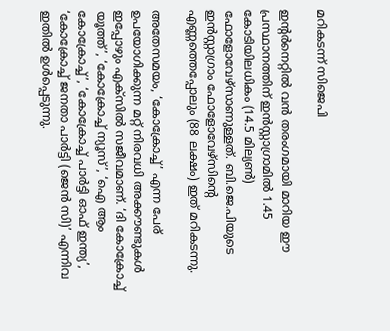മറികടന്ന് സിജെപി

ഇന്റര്‍നെറ്റില്‍ വന്‍ തരംഗമായി മാറിയ ഈ പ്രസ്ഥാനത്തിന് ഇന്‍സ്റ്റാഗ്രാമില്‍ 1.45 കോടിയിലധികം (14.5 മില്യണ്‍) ഫോളോവേഴ്‌സാണുള്ളത്. ബി.ജെ.പിയുടെ ഇന്‍സ്റ്റാഗ്രാം ഫോളോവേഴ്‌സിന്റെ എണ്ണത്തെപ്പോലും (88 ലക്ഷം) ഇത് മറികടന്നു.

അതേസമയം, ‘കോക്രോച്ച്’ എന്ന പേര് ഉപയോഗിക്കുന്ന മറ്റ് നിരവധി അക്കൗണ്ടുകള്‍ ഇപ്പോഴും എക്‌സില്‍ സജീവമാണ്. ‘ദി കോക്രോച്ച് യൂത്ത്’, ‘കോക്രോച്ച് ന്യൂസ്’, ‘ഐ ആം കോക്രോച്ച്’, ‘കോക്രോച്ച് പാര്‍ട്ടി ഓഫ് ഇന്ത്യ’, ‘കോക്രോച്ച് ജനതാ പാര്‍ട്ടി (ജെന്‍ സി)’ എന്നിവ ഇതില്‍ ഉള്‍പ്പെടുന്നു.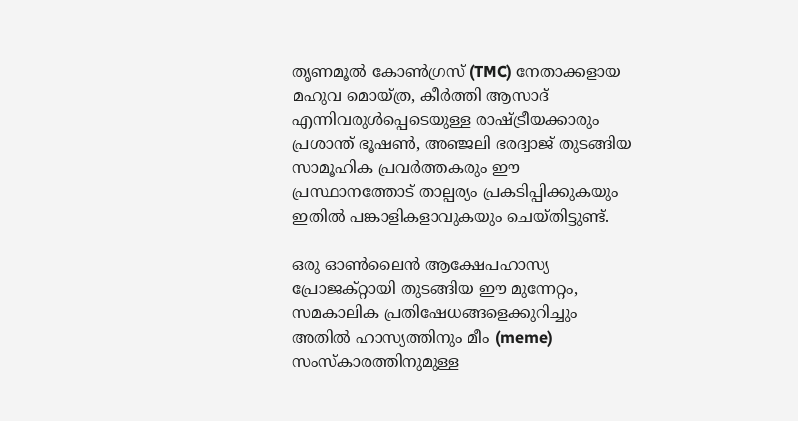തൃണമൂല്‍ കോണ്‍ഗ്രസ് (TMC) നേതാക്കളായ മഹുവ മൊയ്ത്ര, കീര്‍ത്തി ആസാദ് എന്നിവരുള്‍പ്പെടെയുള്ള രാഷ്ട്രീയക്കാരും പ്രശാന്ത് ഭൂഷണ്‍, അഞ്ജലി ഭരദ്വാജ് തുടങ്ങിയ സാമൂഹിക പ്രവര്‍ത്തകരും ഈ പ്രസ്ഥാനത്തോട് താല്പര്യം പ്രകടിപ്പിക്കുകയും ഇതില്‍ പങ്കാളികളാവുകയും ചെയ്തിട്ടുണ്ട്.

ഒരു ഓണ്‍ലൈന്‍ ആക്ഷേപഹാസ്യ പ്രോജക്റ്റായി തുടങ്ങിയ ഈ മുന്നേറ്റം, സമകാലിക പ്രതിഷേധങ്ങളെക്കുറിച്ചും അതില്‍ ഹാസ്യത്തിനും മീം (meme) സംസ്‌കാരത്തിനുമുള്ള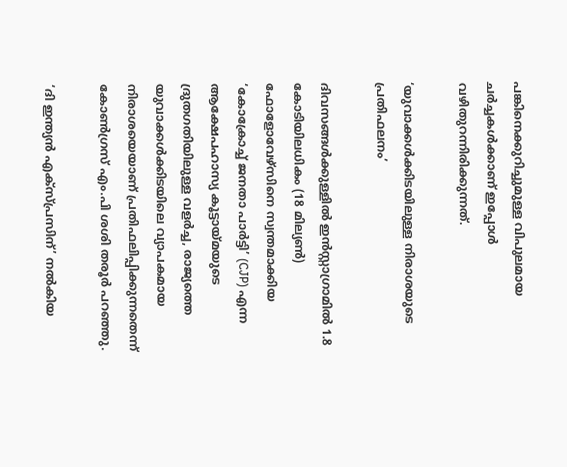പങ്കിനെക്കുറിച്ചുമുള്ള വിപുലമായ ചര്‍ച്ചകള്‍ക്കാണ് ഇപ്പോള്‍ വഴിതുറന്നിരിക്കുന്നത്.

‘യുവാക്കള്‍ക്കിടയിലുള്ള നിരാശയുടെ പ്രതിഫലനം’

ദിവസങ്ങള്‍ക്കുള്ളില്‍ ഇന്‍സ്റ്റാഗ്രാമില്‍ 1.8 കോടിയിലധികം (18 മില്യണ്‍) ഫോളോവേഴ്‌സിനെ സ്വന്തമാക്കിയ ‘കോക്രോച്ച് ജനതാ പാര്‍ട്ടി’ (CJP) എന്ന ആക്ഷേപഹാസ്യ കൂട്ടായ്മയുടെ ദ്രുതഗതിയിലുള്ള വളര്‍ച്ച, രാജ്യത്തെ യുവാക്കള്‍ക്കിടയിലെ വ്യാപകമായ നിരാശയെയാണ് പ്രതിഫലിപ്പിക്കുന്നതെന്ന് കോണ്‍ഗ്രസ് എം.പി ശശി തരൂര്‍ പറഞ്ഞു.

‘ദി ഇന്ത്യന്‍ എക്‌സ്പ്രസിന്’ നല്‍കിയ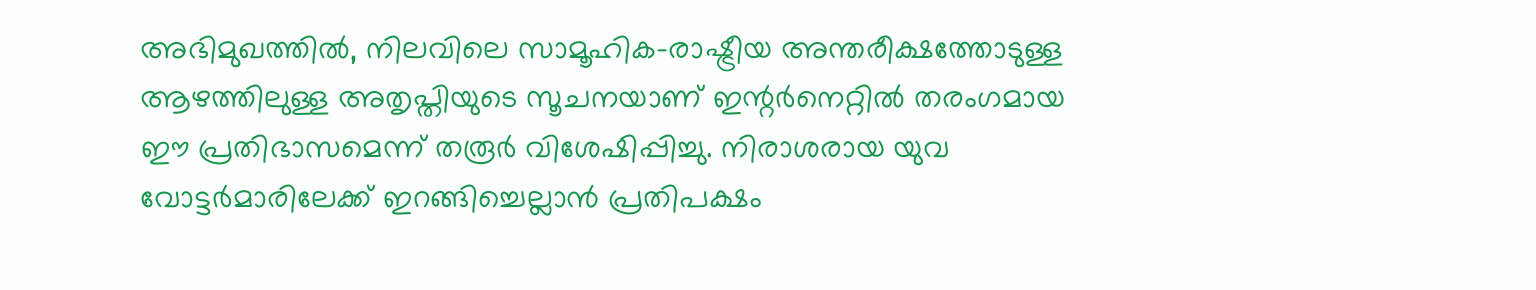അഭിമുഖത്തില്‍, നിലവിലെ സാമൂഹിക-രാഷ്ട്രീയ അന്തരീക്ഷത്തോടുള്ള ആഴത്തിലുള്ള അതൃപ്തിയുടെ സൂചനയാണ് ഇന്റര്‍നെറ്റില്‍ തരംഗമായ ഈ പ്രതിഭാസമെന്ന് തരൂര്‍ വിശേഷിപ്പിച്ചു. നിരാശരായ യുവ വോട്ടര്‍മാരിലേക്ക് ഇറങ്ങിച്ചെല്ലാന്‍ പ്രതിപക്ഷം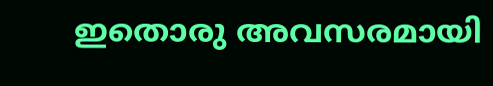ഇതൊരു അവസരമായി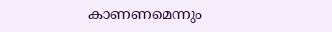കാണണമെന്നും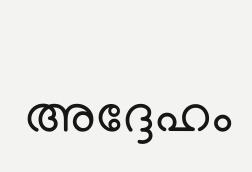അദ്ദേഹം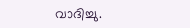വാദിച്ചു.